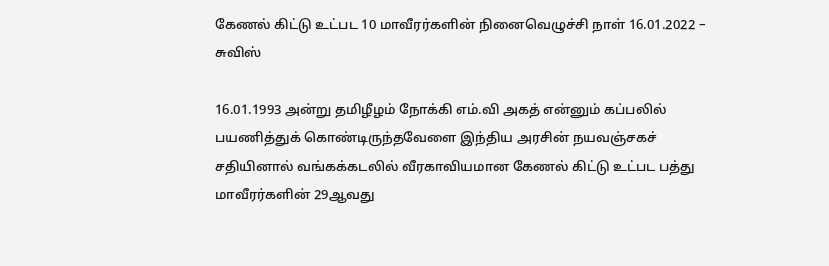கேணல் கிட்டு உட்பட 10 மாவீரர்களின் நினைவெழுச்சி நாள் 16.01.2022 – சுவிஸ்

16.01.1993 அன்று தமிழீழம் நோக்கி எம்.வி அகத் என்னும் கப்பலில் பயணித்துக் கொண்டிருந்தவேளை இந்திய அரசின் நயவஞ்சகச் சதியினால் வங்கக்கடலில் வீரகாவியமான கேணல் கிட்டு உட்பட பத்து மாவீரர்களின் 29ஆவது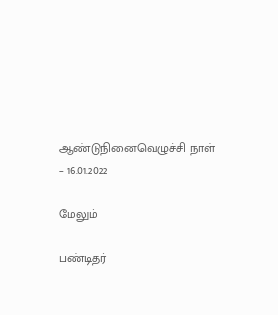ஆண்டுநினைவெழுச்சி நாள் – 16.01.2022

மேலும்

பண்டிதர்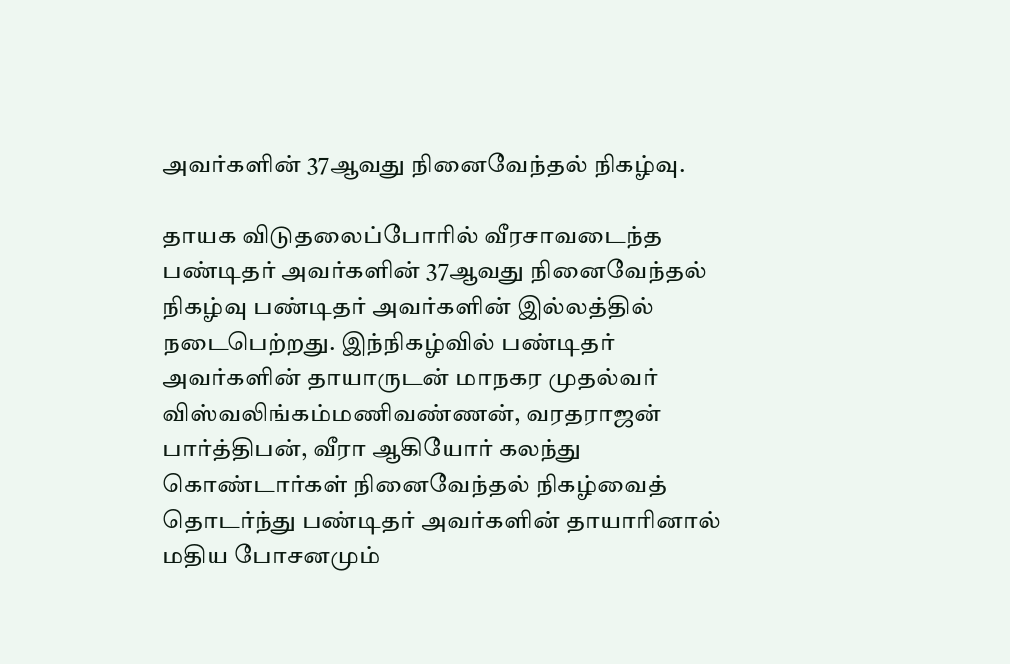அவர்களின் 37ஆவது நினைவேந்தல் நிகழ்வு.

தாயக விடுதலைப்போரில் வீரசாவடைந்த பண்டிதர் அவர்களின் 37ஆவது நினைவேந்தல் நிகழ்வு பண்டிதர் அவர்களின் இல்லத்தில் நடைபெற்றது. இந்நிகழ்வில் பண்டிதர் அவர்களின் தாயாருடன் மாநகர முதல்வர் விஸ்வலிங்கம்மணிவண்ணன், வரதராஜன் பார்த்திபன், வீரா ஆகியோர் கலந்து கொண்டார்கள் நினைவேந்தல் நிகழ்வைத் தொடர்ந்து பண்டிதர் அவர்களின் தாயாரினால் மதிய போசனமும்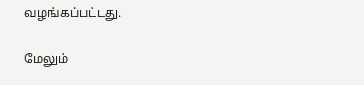வழங்கப்பட்டது.

மேலும்